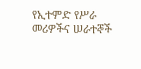የኢተምድ የሥራ መሪዎችና ሠራተኞች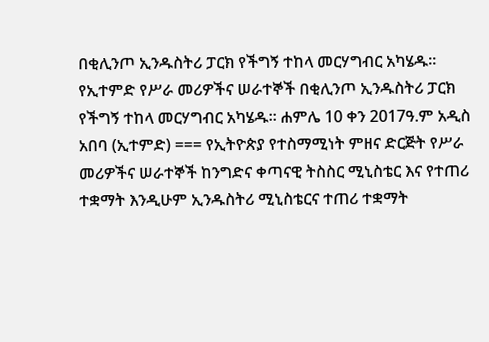በቂሊንጦ ኢንዱስትሪ ፓርክ የችግኝ ተከላ መርሃግብር አካሄዱ።
የኢተምድ የሥራ መሪዎችና ሠራተኞች በቂሊንጦ ኢንዱስትሪ ፓርክ የችግኝ ተከላ መርሃግብር አካሄዱ። ሐምሌ 10 ቀን 2017ዓ.ም አዲስ አበባ (ኢተምድ) === የኢትዮጵያ የተስማሚነት ምዘና ድርጅት የሥራ መሪዎችና ሠራተኞች ከንግድና ቀጣናዊ ትስስር ሚኒስቴር እና የተጠሪ ተቋማት እንዲሁም ኢንዱስትሪ ሚኒስቴርና ተጠሪ ተቋማት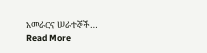አመራርና ሠራተኞች…
Read More